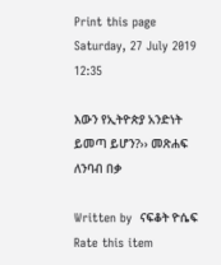Print this page
Saturday, 27 July 2019 12:35

እውን የኢትዮጵያ አንድነት ይመጣ ይሆን?›› መጽሐፍ ለንባብ በቃ

Written by  ናፍቆት ዮሴፍ
Rate this item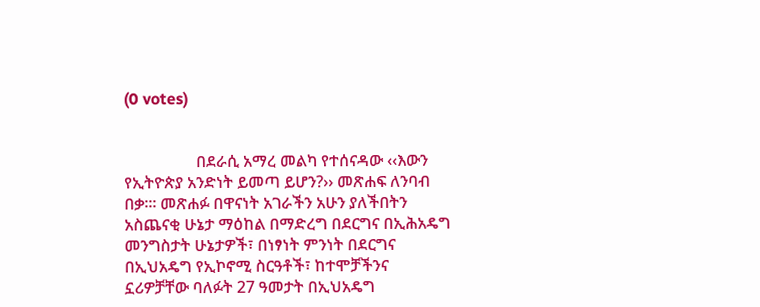(0 votes)


                  በደራሲ አማረ መልካ የተሰናዳው ‹‹እውን የኢትዮጵያ አንድነት ይመጣ ይሆን?›› መጽሐፍ ለንባብ በቃ፡። መጽሐፉ በዋናነት አገራችን አሁን ያለችበትን አስጨናቂ ሁኔታ ማዕከል በማድረግ በደርግና በኢሕአዴግ መንግስታት ሁኔታዎች፣ በነፃነት ምንነት በደርግና በኢህአዴግ የኢኮኖሚ ስርዓቶች፣ ከተሞቻችንና ኗሪዎቻቸው ባለፉት 27 ዓመታት በኢህአዴግ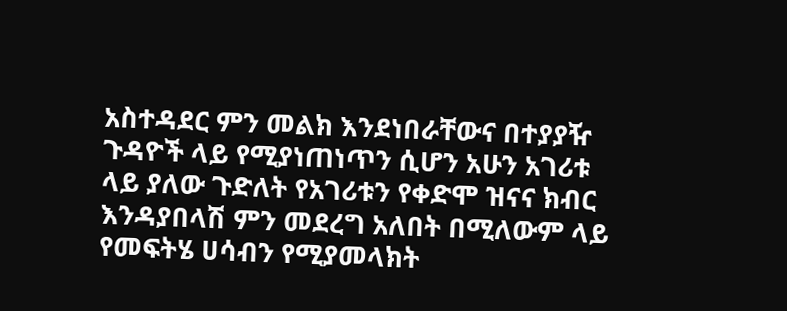አስተዳደር ምን መልክ እንደነበራቸውና በተያያዥ ጉዳዮች ላይ የሚያነጠነጥን ሲሆን አሁን አገሪቱ ላይ ያለው ጉድለት የአገሪቱን የቀድሞ ዝናና ክብር እንዳያበላሽ ምን መደረግ አለበት በሚለውም ላይ የመፍትሄ ሀሳብን የሚያመላክት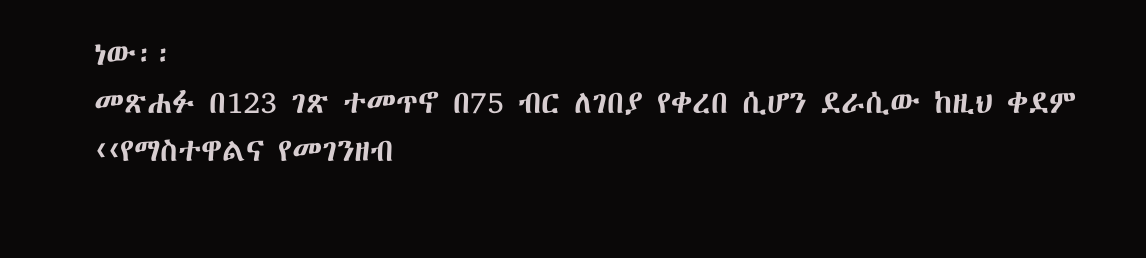ነው፡፡
መጽሐፉ በ123 ገጽ ተመጥኖ በ75 ብር ለገበያ የቀረበ ሲሆን ደራሲው ከዚህ ቀደም ‹‹የማስተዋልና የመገንዘብ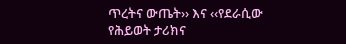ጥረትና ውጤት›› እና ‹‹የደራሲው የሕይወት ታሪክና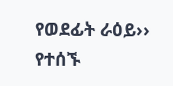የወደፊት ራዕይ›› የተሰኙ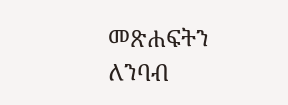መጽሐፍትን ለንባብ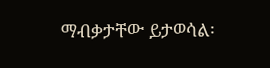ማብቃታቸው ይታወሳል፡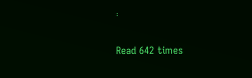፡


Read 642 times